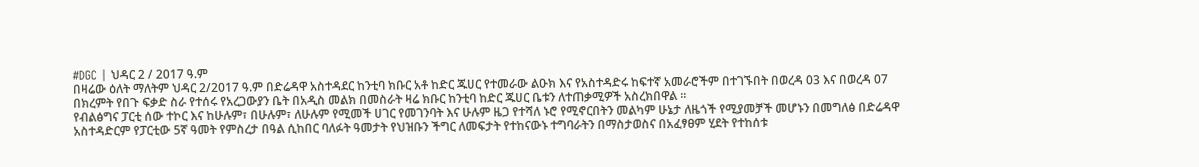#DGC | ህዳር 2 / 2017 ዓ.ም
በዛሬው ዕለት ማለትም ህዳር 2/2017 ዓ.ም በድሬዳዋ አስተዳደር ከንቲባ ክቡር አቶ ከድር ጁሀር የተመራው ልዑክ እና የአስተዳድሩ ከፍተኛ አመራሮችም በተገኙበት በወረዳ 03 እና በወረዳ 07 በክረምት የበጉ ፍቃድ ስራ የተሰሩ የአረጋውያን ቤት በአዲስ መልክ በመስራት ዛሬ ክቡር ከንቲባ ከድር ጁሀር ቤቱን ለተጠቃሚዎች አስረክበዋል ።
የብልፅግና ፓርቲ ሰው ተኮር እና ከሁሉም፣ በሁሉም፣ ለሁሉም የሚመች ሀገር የመገንባት እና ሁሉም ዜጋ የተሻለ ኑሮ የሚኖርበትን መልካም ሁኔታ ለዜጎች የሚያመቻች መሆኑን በመግለፅ በድሬዳዋ አስተዳድርም የፓርቲው 5ኛ ዓመት የምስረታ በዓል ሲከበር ባለፉት ዓመታት የህዝቡን ችግር ለመፍታት የተከናውኑ ተግባራትን በማስታወስና በአፈፃፀም ሂደት የተከሰቱ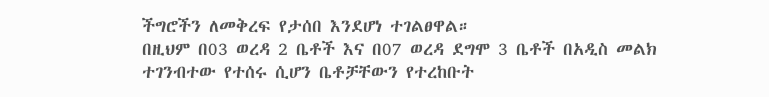ችግሮችን ለመቅረፍ የታሰበ እንደሆነ ተገልፀዋል።
በዚህም በ03 ወረዳ 2 ቤቶች እና በ07 ወረዳ ደግሞ 3 ቤቶች በአዲስ መልክ ተገንብተው የተሰሩ ሲሆን ቤቶቻቸውን የተረከቡት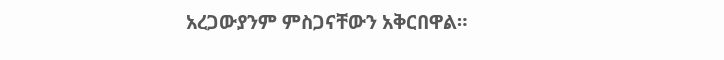አረጋውያንም ምስጋናቸውን አቅርበዋል።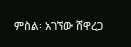ምስል፡ አገኘው ሸዋረጋ